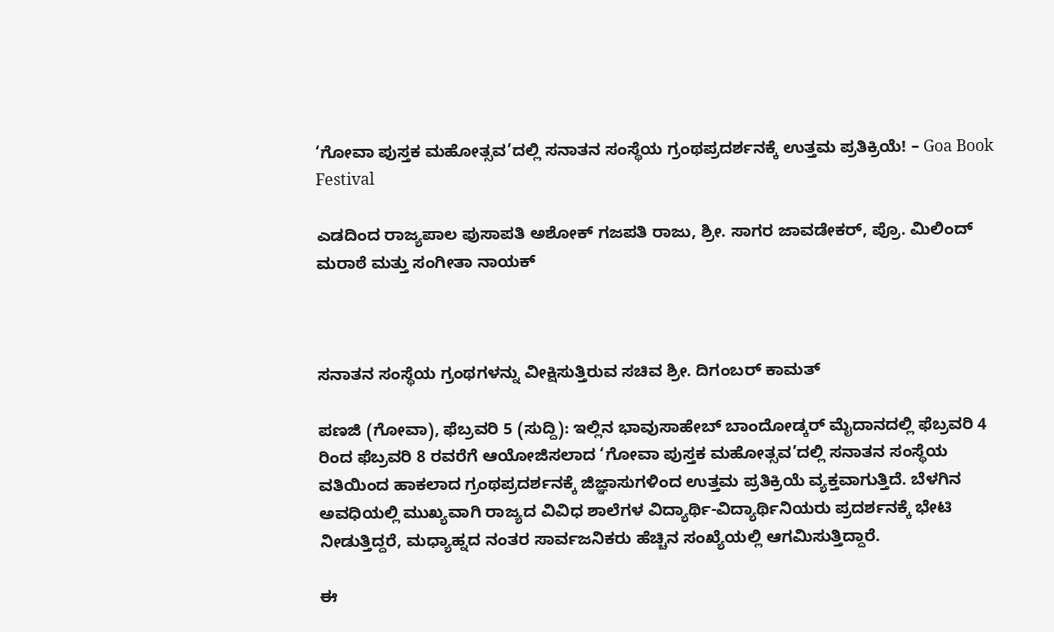‘ಗೋವಾ ಪುಸ್ತಕ ಮಹೋತ್ಸವ’ದಲ್ಲಿ ಸನಾತನ ಸಂಸ್ಥೆಯ ಗ್ರಂಥಪ್ರದರ್ಶನಕ್ಕೆ ಉತ್ತಮ ಪ್ರತಿಕ್ರಿಯೆ! – Goa Book Festival

ಎಡದಿಂದ ರಾಜ್ಯಪಾಲ ಪುಸಾಪತಿ ಅಶೋಕ್ ಗಜಪತಿ ರಾಜು, ಶ್ರೀ. ಸಾಗರ ಜಾವಡೇಕರ್, ಪ್ರೊ. ಮಿಲಿಂದ್ ಮರಾಠೆ ಮತ್ತು ಸಂಗೀತಾ ನಾಯಕ್



ಸನಾತನ ಸಂಸ್ಥೆಯ ಗ್ರಂಥಗಳನ್ನು ವೀಕ್ಷಿಸುತ್ತಿರುವ ಸಚಿವ ಶ್ರೀ. ದಿಗಂಬರ್ ಕಾಮತ್

ಪಣಜಿ (ಗೋವಾ), ಫೆಬ್ರವರಿ 5 (ಸುದ್ದಿ): ಇಲ್ಲಿನ ಭಾವುಸಾಹೇಬ್ ಬಾಂದೋಡ್ಕರ್ ಮೈದಾನದಲ್ಲಿ ಫೆಬ್ರವರಿ 4 ರಿಂದ ಫೆಬ್ರವರಿ 8 ರವರೆಗೆ ಆಯೋಜಿಸಲಾದ ‘ಗೋವಾ ಪುಸ್ತಕ ಮಹೋತ್ಸವ’ದಲ್ಲಿ ಸನಾತನ ಸಂಸ್ಥೆಯ ವತಿಯಿಂದ ಹಾಕಲಾದ ಗ್ರಂಥಪ್ರದರ್ಶನಕ್ಕೆ ಜಿಜ್ಞಾಸುಗಳಿಂದ ಉತ್ತಮ ಪ್ರತಿಕ್ರಿಯೆ ವ್ಯಕ್ತವಾಗುತ್ತಿದೆ. ಬೆಳಗಿನ ಅವಧಿಯಲ್ಲಿ ಮುಖ್ಯವಾಗಿ ರಾಜ್ಯದ ವಿವಿಧ ಶಾಲೆಗಳ ವಿದ್ಯಾರ್ಥಿ-ವಿದ್ಯಾರ್ಥಿನಿಯರು ಪ್ರದರ್ಶನಕ್ಕೆ ಭೇಟಿ ನೀಡುತ್ತಿದ್ದರೆ, ಮಧ್ಯಾಹ್ನದ ನಂತರ ಸಾರ್ವಜನಿಕರು ಹೆಚ್ಚಿನ ಸಂಖ್ಯೆಯಲ್ಲಿ ಆಗಮಿಸುತ್ತಿದ್ದಾರೆ.

ಈ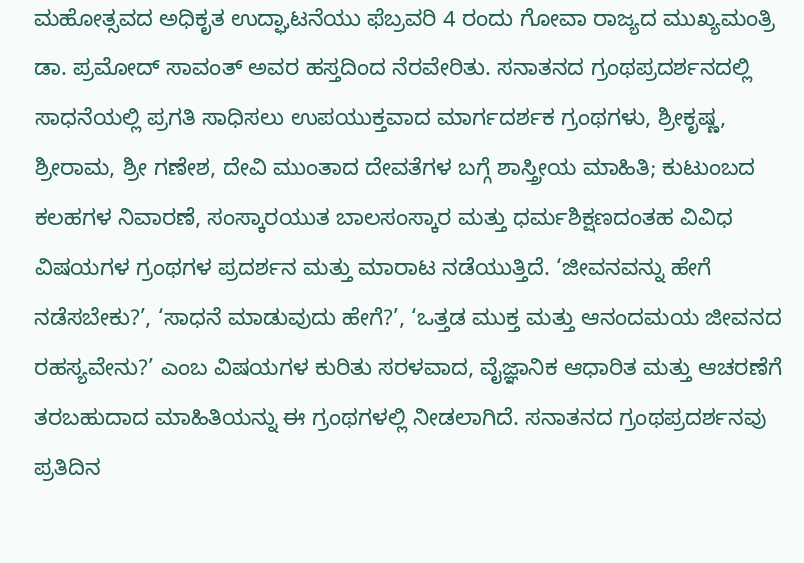ಮಹೋತ್ಸವದ ಅಧಿಕೃತ ಉದ್ಘಾಟನೆಯು ಫೆಬ್ರವರಿ 4 ರಂದು ಗೋವಾ ರಾಜ್ಯದ ಮುಖ್ಯಮಂತ್ರಿ ಡಾ. ಪ್ರಮೋದ್ ಸಾವಂತ್ ಅವರ ಹಸ್ತದಿಂದ ನೆರವೇರಿತು. ಸನಾತನದ ಗ್ರಂಥಪ್ರದರ್ಶನದಲ್ಲಿ ಸಾಧನೆಯಲ್ಲಿ ಪ್ರಗತಿ ಸಾಧಿಸಲು ಉಪಯುಕ್ತವಾದ ಮಾರ್ಗದರ್ಶಕ ಗ್ರಂಥಗಳು, ಶ್ರೀಕೃಷ್ಣ, ಶ್ರೀರಾಮ, ಶ್ರೀ ಗಣೇಶ, ದೇವಿ ಮುಂತಾದ ದೇವತೆಗಳ ಬಗ್ಗೆ ಶಾಸ್ತ್ರೀಯ ಮಾಹಿತಿ; ಕುಟುಂಬದ ಕಲಹಗಳ ನಿವಾರಣೆ, ಸಂಸ್ಕಾರಯುತ ಬಾಲಸಂಸ್ಕಾರ ಮತ್ತು ಧರ್ಮಶಿಕ್ಷಣದಂತಹ ವಿವಿಧ ವಿಷಯಗಳ ಗ್ರಂಥಗಳ ಪ್ರದರ್ಶನ ಮತ್ತು ಮಾರಾಟ ನಡೆಯುತ್ತಿದೆ. ‘ಜೀವನವನ್ನು ಹೇಗೆ ನಡೆಸಬೇಕು?’, ‘ಸಾಧನೆ ಮಾಡುವುದು ಹೇಗೆ?’, ‘ಒತ್ತಡ ಮುಕ್ತ ಮತ್ತು ಆನಂದಮಯ ಜೀವನದ ರಹಸ್ಯವೇನು?’ ಎಂಬ ವಿಷಯಗಳ ಕುರಿತು ಸರಳವಾದ, ವೈಜ್ಞಾನಿಕ ಆಧಾರಿತ ಮತ್ತು ಆಚರಣೆಗೆ ತರಬಹುದಾದ ಮಾಹಿತಿಯನ್ನು ಈ ಗ್ರಂಥಗಳಲ್ಲಿ ನೀಡಲಾಗಿದೆ. ಸನಾತನದ ಗ್ರಂಥಪ್ರದರ್ಶನವು ಪ್ರತಿದಿನ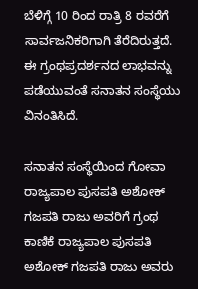ಬೆಳಿಗ್ಗೆ 10 ರಿಂದ ರಾತ್ರಿ 8 ರವರೆಗೆ ಸಾರ್ವಜನಿಕರಿಗಾಗಿ ತೆರೆದಿರುತ್ತದೆ. ಈ ಗ್ರಂಥಪ್ರದರ್ಶನದ ಲಾಭವನ್ನು ಪಡೆಯುವಂತೆ ಸನಾತನ ಸಂಸ್ಥೆಯು ವಿನಂತಿಸಿದೆ.

ಸನಾತನ ಸಂಸ್ಥೆಯಿಂದ ಗೋವಾ ರಾಜ್ಯಪಾಲ ಪುಸಪತಿ ಅಶೋಕ್ ಗಜಪತಿ ರಾಜು ಅವರಿಗೆ ಗ್ರಂಥ ಕಾಣಿಕೆ ರಾಜ್ಯಪಾಲ ಪುಸಪತಿ ಅಶೋಕ್ ಗಜಪತಿ ರಾಜು ಅವರು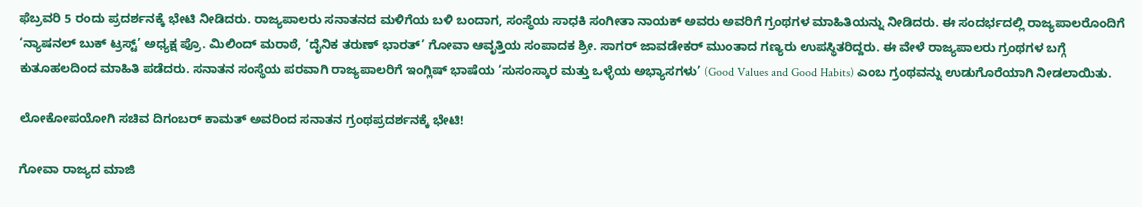ಫೆಬ್ರವರಿ 5 ರಂದು ಪ್ರದರ್ಶನಕ್ಕೆ ಭೇಟಿ ನೀಡಿದರು. ರಾಜ್ಯಪಾಲರು ಸನಾತನದ ಮಳಿಗೆಯ ಬಳಿ ಬಂದಾಗ, ಸಂಸ್ಥೆಯ ಸಾಧಕಿ ಸಂಗೀತಾ ನಾಯಕ್ ಅವರು ಅವರಿಗೆ ಗ್ರಂಥಗಳ ಮಾಹಿತಿಯನ್ನು ನೀಡಿದರು. ಈ ಸಂದರ್ಭದಲ್ಲಿ ರಾಜ್ಯಪಾಲರೊಂದಿಗೆ ‘ನ್ಯಾಷನಲ್ ಬುಕ್ ಟ್ರಸ್ಟ್’ ಅಧ್ಯಕ್ಷ ಪ್ರೊ. ಮಿಲಿಂದ್ ಮರಾಠೆ, ‘ದೈನಿಕ ತರುಣ್ ಭಾರತ್’ ಗೋವಾ ಆವೃತ್ತಿಯ ಸಂಪಾದಕ ಶ್ರೀ. ಸಾಗರ್ ಜಾವಡೇಕರ್ ಮುಂತಾದ ಗಣ್ಯರು ಉಪಸ್ಥಿತರಿದ್ದರು. ಈ ವೇಳೆ ರಾಜ್ಯಪಾಲರು ಗ್ರಂಥಗಳ ಬಗ್ಗೆ ಕುತೂಹಲದಿಂದ ಮಾಹಿತಿ ಪಡೆದರು. ಸನಾತನ ಸಂಸ್ಥೆಯ ಪರವಾಗಿ ರಾಜ್ಯಪಾಲರಿಗೆ ಇಂಗ್ಲಿಷ್ ಭಾಷೆಯ ‘ಸುಸಂಸ್ಕಾರ ಮತ್ತು ಒಳ್ಳೆಯ ಅಭ್ಯಾಸಗಳು’ (Good Values and Good Habits) ಎಂಬ ಗ್ರಂಥವನ್ನು ಉಡುಗೊರೆಯಾಗಿ ನೀಡಲಾಯಿತು.

ಲೋಕೋಪಯೋಗಿ ಸಚಿವ ದಿಗಂಬರ್ ಕಾಮತ್ ಅವರಿಂದ ಸನಾತನ ಗ್ರಂಥಪ್ರದರ್ಶನಕ್ಕೆ ಭೇಟಿ!

ಗೋವಾ ರಾಜ್ಯದ ಮಾಜಿ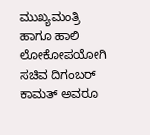ಮುಖ್ಯಮಂತ್ರಿ ಹಾಗೂ ಹಾಲಿ ಲೋಕೋಪಯೋಗಿ ಸಚಿವ ದಿಗಂಬರ್ ಕಾಮತ್ ಅವರೂ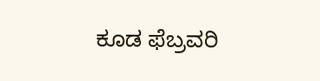ಕೂಡ ಫೆಬ್ರವರಿ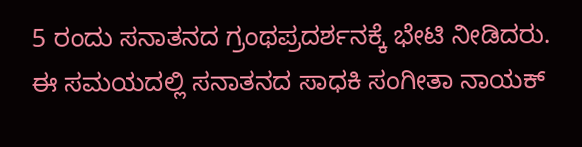5 ರಂದು ಸನಾತನದ ಗ್ರಂಥಪ್ರದರ್ಶನಕ್ಕೆ ಭೇಟಿ ನೀಡಿದರು. ಈ ಸಮಯದಲ್ಲಿ ಸನಾತನದ ಸಾಧಕಿ ಸಂಗೀತಾ ನಾಯಕ್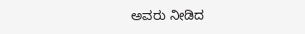ಅವರು ನೀಡಿದ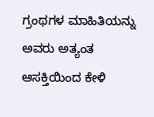ಗ್ರಂಥಗಳ ಮಾಹಿತಿಯನ್ನು ಅವರು ಅತ್ಯಂತ ಆಸಕ್ತಿಯಿಂದ ಕೇಳಿ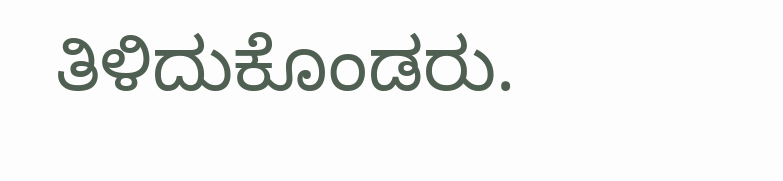ತಿಳಿದುಕೊಂಡರು.